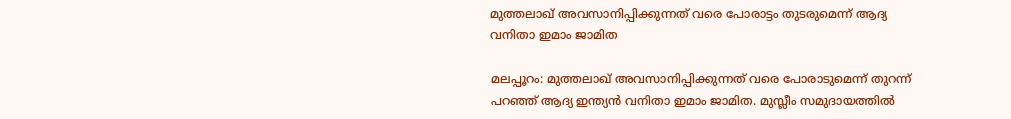മുത്തലാഖ് അവസാനിപ്പിക്കുന്നത് വരെ പോരാട്ടം തുടരുമെന്ന് ആദ്യ വനിതാ ഇമാം ജാമിത

മലപ്പൂറം: മുത്തലാഖ് അവസാനിപ്പിക്കുന്നത് വരെ പോരാടുമെന്ന് തുറന്ന് പറഞ്ഞ് ആദ്യ ഇന്ത്യന്‍ വനിതാ ഇമാം ജാമിത. മുസ്ലീം സമുദായത്തില്‍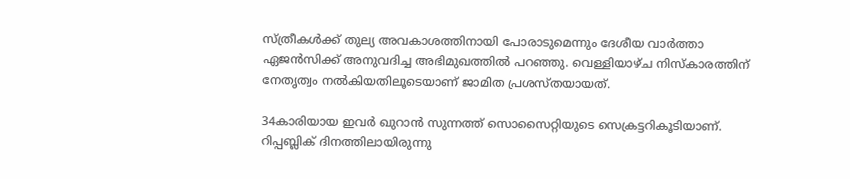സ്ത്രീകള്‍ക്ക് തുല്യ അവകാശത്തിനായി പോരാടുമെന്നും ദേശീയ വാര്‍ത്താ ഏജന്‍സിക്ക് അനുവദിച്ച അഭിമുഖത്തില്‍ പറഞ്ഞു. വെള്ളിയാഴ്ച നിസ്‌കാരത്തിന് നേതൃത്വം നല്‍കിയതിലൂടെയാണ് ജാമിത പ്രശസ്തയായത്.

34കാരിയായ ഇവര്‍ ഖുറാന്‍ സുന്നത്ത് സൊസൈറ്റിയുടെ സെക്രട്ടറികൂടിയാണ്. റിപ്പബ്ലിക് ദിനത്തിലായിരുന്നു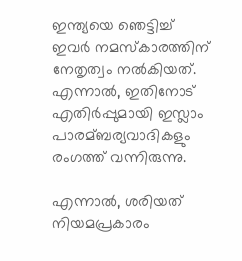ഇന്ത്യയെ ഞെട്ടിച്ച് ഇവര്‍ നമസ്‌കാരത്തിന് നേതൃത്വം നല്‍കിയത്. എന്നാല്‍, ഇതിനോട് എതിര്‍പ്പുമായി ഇസ്ലാം പാരമ്ബര്യവാദികളും രംഗത്ത് വന്നിരുന്നു.

എന്നാല്‍, ശരിയത് നിയമപ്രകാരം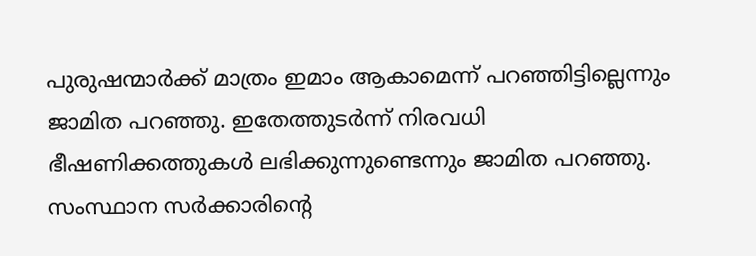പുരുഷന്മാര്‍ക്ക് മാത്രം ഇമാം ആകാമെന്ന് പറഞ്ഞിട്ടില്ലെന്നും ജാമിത പറഞ്ഞു. ഇതേത്തുടര്‍ന്ന് നിരവധി ഭീഷണിക്കത്തുകള്‍ ലഭിക്കുന്നുണ്ടെന്നും ജാമിത പറഞ്ഞു. സംസ്ഥാന സര്‍ക്കാരിന്റെ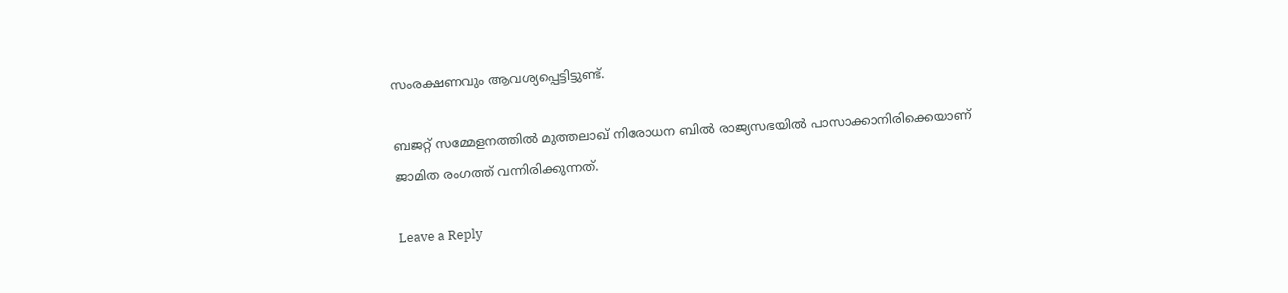സംരക്ഷണവും ആവശ്യപ്പെട്ടിട്ടുണ്ട്.

ബജറ്റ് സമ്മേളനത്തില്‍ മുത്തലാഖ് നിരോധന ബില്‍ രാജ്യസഭയില്‍ പാസാക്കാനിരിക്കെയാണ് ജാമിത രംഗത്ത് വന്നിരിക്കുന്നത്.

Leave a Reply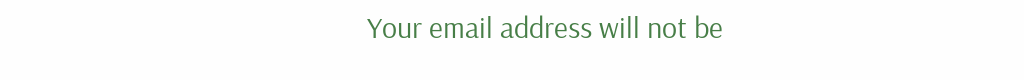Your email address will not be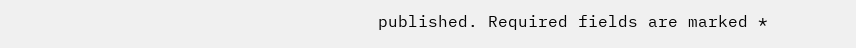published. Required fields are marked *